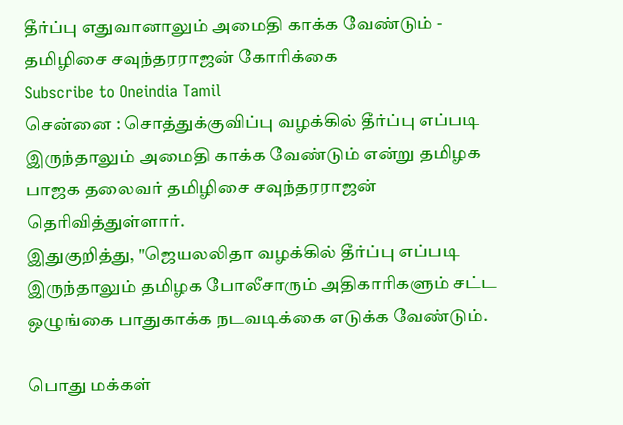தீர்ப்பு எதுவானாலும் அமைதி காக்க வேண்டும் - தமிழிசை சவுந்தரராஜன் கோரிக்கை
Subscribe to Oneindia Tamil
சென்னை : சொத்துக்குவிப்பு வழக்கில் தீர்ப்பு எப்படி இருந்தாலும் அமைதி காக்க வேண்டும் என்று தமிழக பாஜக தலைவர் தமிழிசை சவுந்தரராஜன் தெரிவித்துள்ளார்.
இதுகுறித்து, "ஜெயலலிதா வழக்கில் தீர்ப்பு எப்படி இருந்தாலும் தமிழக போலீசாரும் அதிகாரிகளும் சட்ட ஒழுங்கை பாதுகாக்க நடவடிக்கை எடுக்க வேண்டும்.

பொது மக்கள்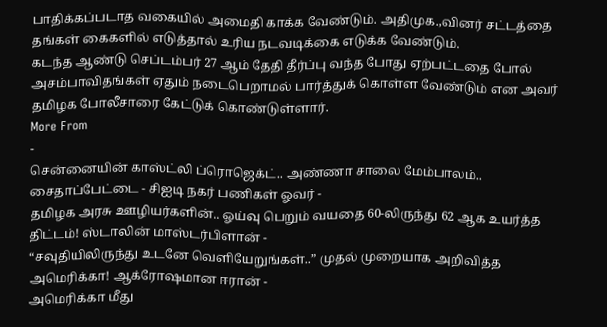பாதிக்கப்படாத வகையில் அமைதி காக்க வேண்டும். அதிமுக.,வினர் சட்டத்தை தங்கள் கைகளில் எடுத்தால் உரிய நடவடிக்கை எடுக்க வேண்டும்.
கடந்த ஆண்டு செப்டம்பர் 27 ஆம் தேதி தீர்ப்பு வந்த போது ஏற்பட்டதை போல் அசம்பாவிதங்கள் ஏதும் நடைபெறாமல் பார்த்துக் கொள்ள வேண்டும் என அவர் தமிழக போலீசாரை கேட்டுக் கொண்டுள்ளார்.
More From
-
சென்னையின் காஸ்ட்லி ப்ரொஜெக்ட்.. அண்ணா சாலை மேம்பாலம்.. சைதாப்பேட்டை - சிஐடி நகர் பணிகள் ஓவர் -
தமிழக அரசு ஊழியர்களின்.. ஓய்வு பெறும் வயதை 60-லிருந்து 62 ஆக உயர்த்த திட்டம்! ஸ்டாலின் மாஸ்டர்பிளான் -
“சவுதியிலிருந்து உடனே வெளியேறுங்கள்..” முதல் முறையாக அறிவித்த அமெரிக்கா! ஆக்ரோஷமான ஈரான் -
அமெரிக்கா மீது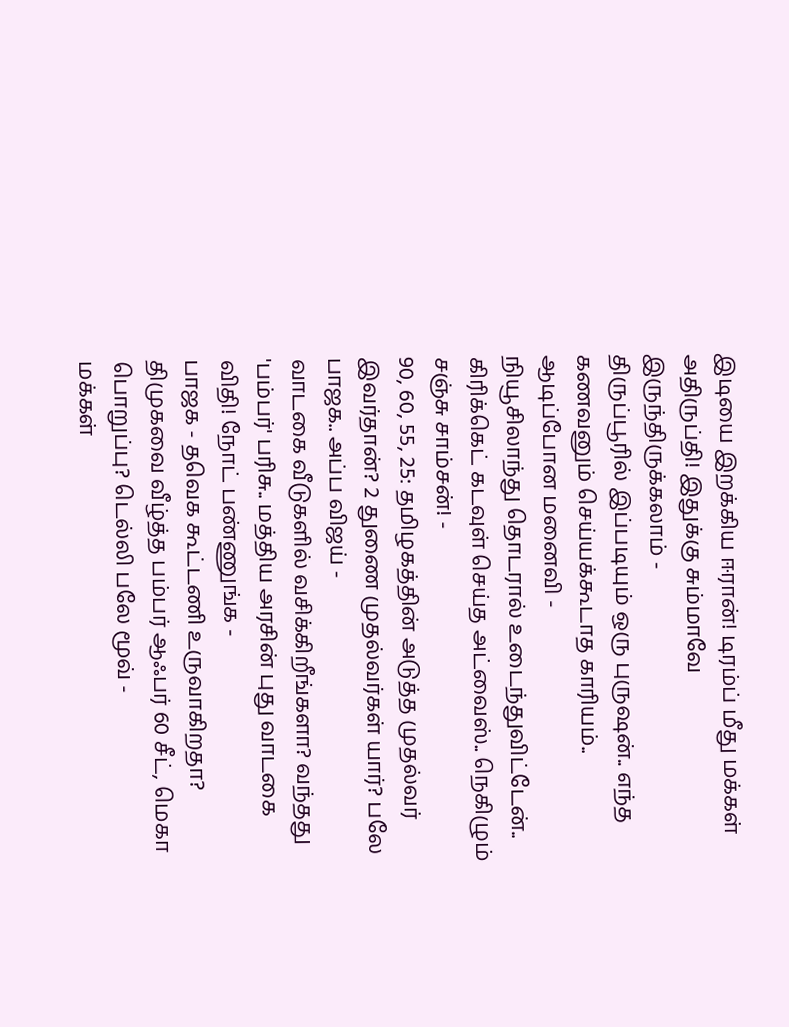இடியை இறக்கிய ஈரான்! டிரம்ப் மீது மக்கள் அதிருப்தி! இதுக்கு சும்மாவே இருந்திருக்கலாம் -
திருப்பூரில் இப்படியும் ஒரு புருஷன்.. எந்த கணவனும் செய்யக்கூடாத காரியம்.. ஆடிப்போன மனைவி -
நியூசிலாந்து தொடரால் உடைந்துவிட்டேன்.. கிரிக்கெட் கடவுள் செய்த அட்வைஸ்.. நெகிழும் சஞ்சு சாம்சன்! -
90, 60, 55, 25: தமிழகத்தின் அடுத்த முதல்வர் இவர்தான்? 2 துணை முதல்வர்கள் யார்? பலே பாஜக.. அப்ப விஜய் -
வாடகை வீடுகளில் வசிக்கிறீங்களா? வந்தது 'பம்பர்' பரிசு.. மத்திய அரசின் புது வாடகை விதி! நோட் பண்ணுங்க -
பாஜக - தவெக கூட்டணி உருவாகிறதா? திமுகவை வீழ்த்த பம்பர் ஆஃபர் 60 சீட், மெகா பொறுப்பு? டெல்லி பலே மூவ் -
மக்கள்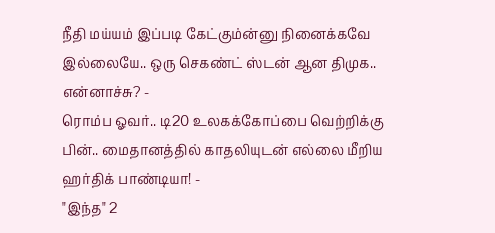நீதி மய்யம் இப்படி கேட்கும்ன்னு நினைக்கவே இல்லையே.. ஒரு செகண்ட் ஸ்டன் ஆன திமுக.. என்னாச்சு? -
ரொம்ப ஓவர்.. டி20 உலகக்கோப்பை வெற்றிக்கு பின்.. மைதானத்தில் காதலியுடன் எல்லை மீறிய ஹர்திக் பாண்டியா! -
"இந்த" 2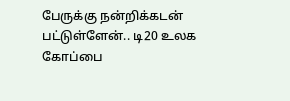பேருக்கு நன்றிக்கடன் பட்டுள்ளேன்.. டி20 உலக கோப்பை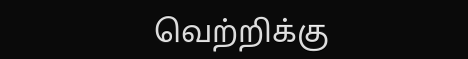வெற்றிக்கு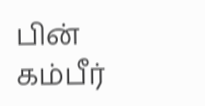பின் கம்பீர்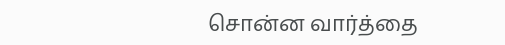சொன்ன வார்த்தை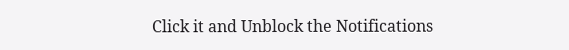Click it and Unblock the Notifications